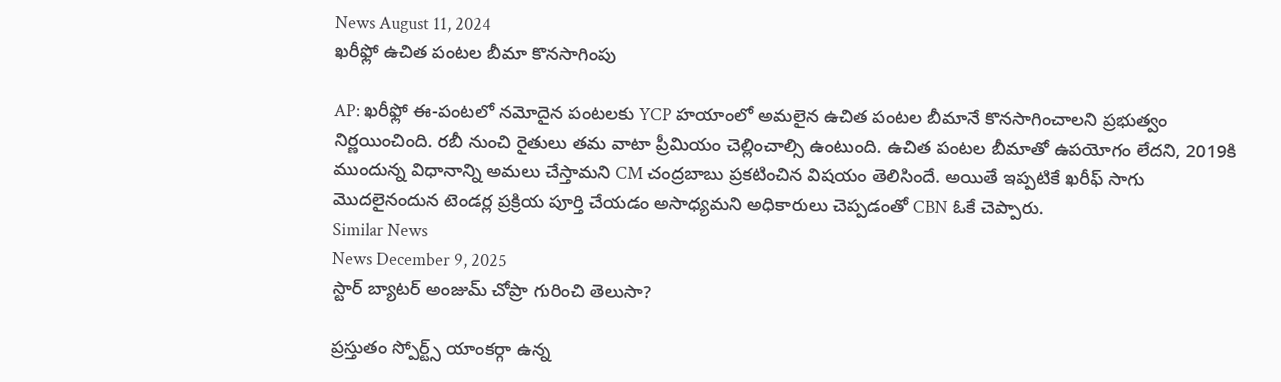News August 11, 2024
ఖరీఫ్లో ఉచిత పంటల బీమా కొనసాగింపు

AP: ఖరీఫ్లో ఈ-పంటలో నమోదైన పంటలకు YCP హయాంలో అమలైన ఉచిత పంటల బీమానే కొనసాగించాలని ప్రభుత్వం నిర్ణయించింది. రబీ నుంచి రైతులు తమ వాటా ప్రీమియం చెల్లించాల్సి ఉంటుంది. ఉచిత పంటల బీమాతో ఉపయోగం లేదని, 2019కి ముందున్న విధానాన్ని అమలు చేస్తామని CM చంద్రబాబు ప్రకటించిన విషయం తెలిసిందే. అయితే ఇప్పటికే ఖరీఫ్ సాగు మొదలైనందున టెండర్ల ప్రక్రియ పూర్తి చేయడం అసాధ్యమని అధికారులు చెప్పడంతో CBN ఓకే చెప్పారు.
Similar News
News December 9, 2025
స్టార్ బ్యాటర్ అంజుమ్ చోప్రా గురించి తెలుసా?

ప్రస్తుతం స్పోర్ట్స్ యాంకర్గా ఉన్న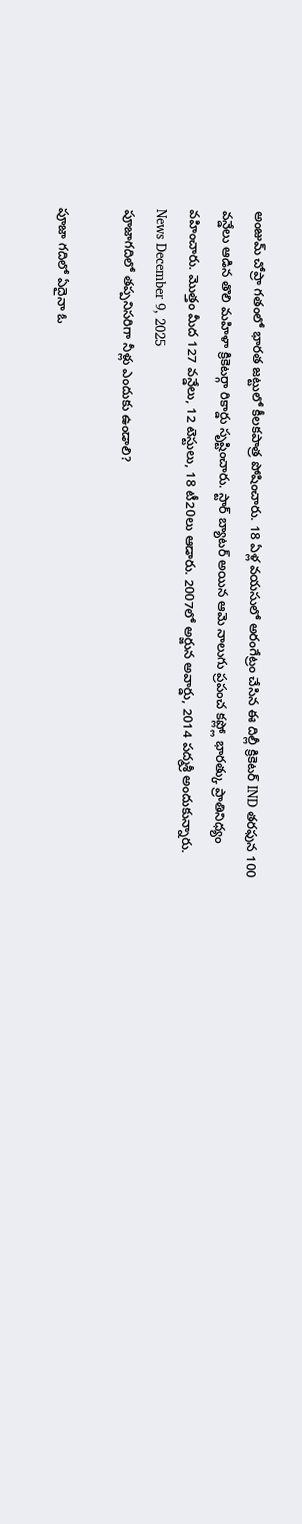అంజుమ్ చోప్రా గతంలో భారత జట్టులో కీలకపాత్ర పోషించారు. 18 ఏళ్ల వయసులో అరంగేట్రం చేసిన ఈ దిల్లీ క్రికెటర్ IND తరఫున 100 వన్డేలు ఆడిన తొలి మహిళా క్రికెటర్గా రికార్డు సృష్టించారు. స్టార్ బ్యాటర్ అయిన ఆమె నాలుగు ప్రపంచ కప్ల్లో భారత్కు ప్రాతినిధ్యం వహించారు. మొత్తం మీద 127 వన్డేలు, 12 టెస్టులు, 18 టీ20లు ఆడారు. 2007లో అర్జున అవార్డు, 2014 పద్మశ్రీ అందుకున్నారు.
News December 9, 2025
పూజాగదిలో తప్పనిసరిగా నీళ్లు ఎందుకు ఉండాలి?

పూజా గదిలో ఏదైనా ఓ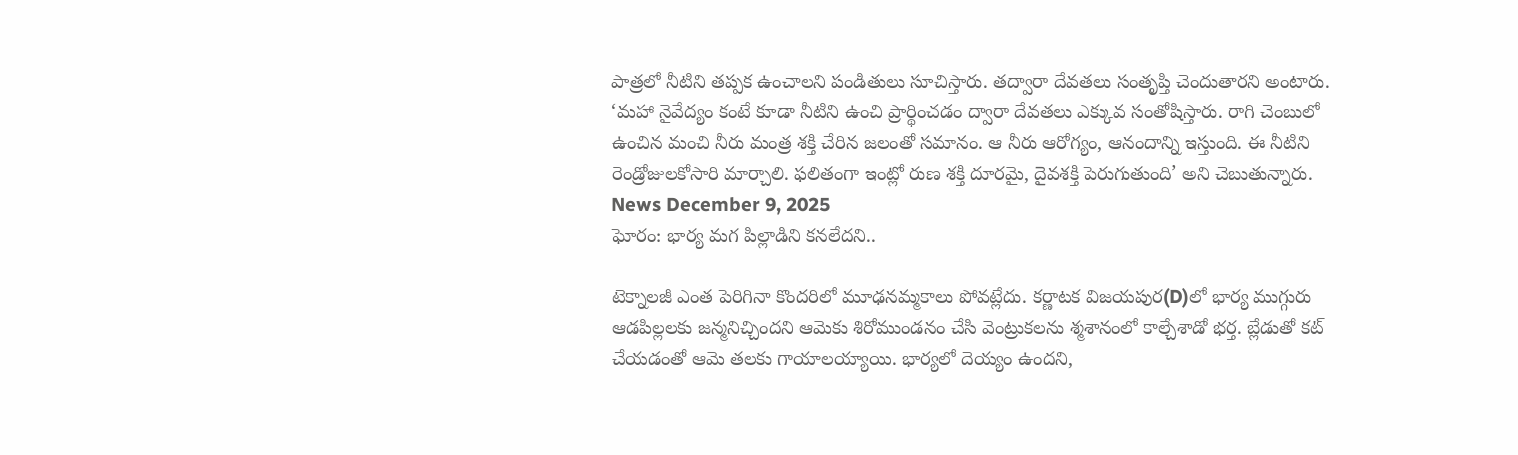పాత్రలో నీటిని తప్పక ఉంచాలని పండితులు సూచిస్తారు. తద్వారా దేవతలు సంతృప్తి చెందుతారని అంటారు. ‘మహా నైవేద్యం కంటే కూడా నీటిని ఉంచి ప్రార్థించడం ద్వారా దేవతలు ఎక్కువ సంతోషిస్తారు. రాగి చెంబులో ఉంచిన మంచి నీరు మంత్ర శక్తి చేరిన జలంతో సమానం. ఆ నీరు ఆరోగ్యం, ఆనందాన్ని ఇస్తుంది. ఈ నీటిని రెండ్రోజులకోసారి మార్చాలి. ఫలితంగా ఇంట్లో రుణ శక్తి దూరమై, దైవశక్తి పెరుగుతుంది’ అని చెబుతున్నారు.
News December 9, 2025
ఘోరం: భార్య మగ పిల్లాడిని కనలేదని..

టెక్నాలజీ ఎంత పెరిగినా కొందరిలో మూఢనమ్మకాలు పోవట్లేదు. కర్ణాటక విజయపుర(D)లో భార్య ముగ్గురు ఆడపిల్లలకు జన్మనిచ్చిందని ఆమెకు శిరోముండనం చేసి వెంట్రుకలను శ్మశానంలో కాల్చేశాడో భర్త. బ్లేడుతో కట్ చేయడంతో ఆమె తలకు గాయాలయ్యాయి. భార్యలో దెయ్యం ఉందని,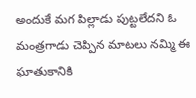అందుకే మగ పిల్లాడు పుట్టలేదని ఓ మంత్రగాడు చెప్పిన మాటలు నమ్మి ఈ ఘాతుకానికి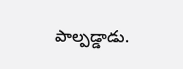పాల్పడ్డాడు.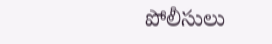పోలీసులు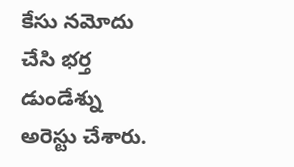కేసు నమోదు చేసి భర్త డుండేశ్ను అరెస్టు చేశారు.